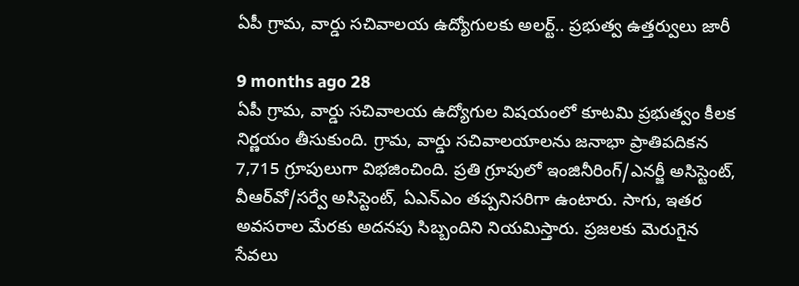ఏపీ గ్రామ, వార్డు సచివాలయ ఉద్యోగులకు అలర్ట్.. ప్రభుత్వ ఉత్తర్వులు జారీ

9 months ago 28
ఏపీ గ్రామ, వార్డు సచివాలయ ఉద్యోగుల విషయంలో కూటమి ప్రభుత్వం కీలక నిర్ణయం తీసుకుంది. గ్రామ, వార్డు సచివాలయాలను జనాభా ప్రాతిపదికన 7,715 గ్రూపులుగా విభజించింది. ప్రతి గ్రూపులో ఇంజినీరింగ్/ఎనర్జీ అసిస్టెంట్, వీఆర్‌వో/సర్వే అసిస్టెంట్, ఏఎన్‌ఎం తప్పనిసరిగా ఉంటారు. సాగు, ఇతర అవసరాల మేరకు అదనపు సిబ్బందిని నియమిస్తారు. ప్రజలకు మెరుగైన సేవలు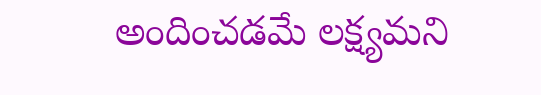అందించడమే లక్ష్యమని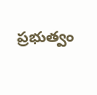ప్రభుత్వం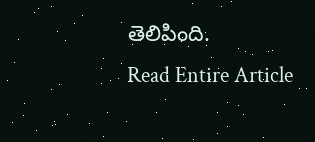తెలిపింది.
Read Entire Article